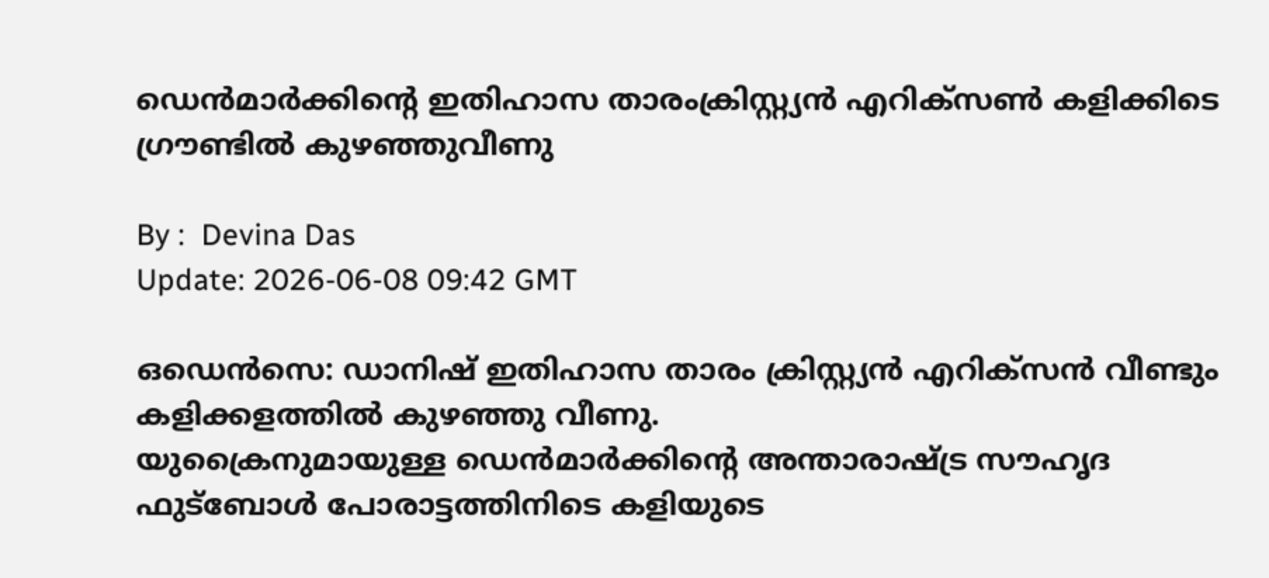ഡെൻമാർക്കിന്റെ ഇതിഹാസ താരംക്രിസ്റ്റ്യൻ എറിക്‌സൺ കളിക്കിടെ ഗ്രൗണ്ടിൽ കുഴഞ്ഞുവീണു

By :  Devina Das
Update: 2026-06-08 09:42 GMT

ഒഡെൻസെ: ഡാനിഷ് ഇതിഹാസ താരം ക്രിസ്റ്റ്യൻ എറിക്സൻ വീണ്ടും കളിക്കളത്തിൽ കുഴഞ്ഞു വീണു. യുക്രൈനുമായുള്ള ‍ഡെൻമാർക്കിന്റെ അന്താരാഷ്ട്ര സൗഹൃദ ഫുട്ബോൾ പോരാട്ടത്തിനിടെ കളിയുടെ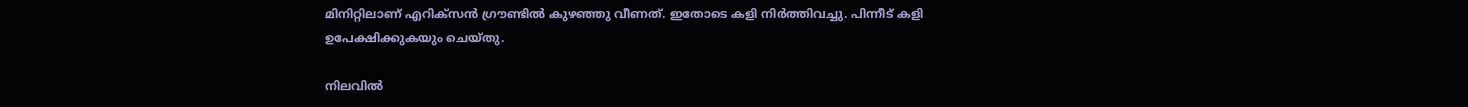മിനിറ്റിലാണ് എറിക്സൻ ഗ്രൗണ്ടിൽ കുഴഞ്ഞു വീണത്. ഇതോടെ കളി നിർത്തിവച്ചു. പിന്നീട് കളി ഉപേക്ഷിക്കുകയും ചെയ്തു.

നിലവിൽ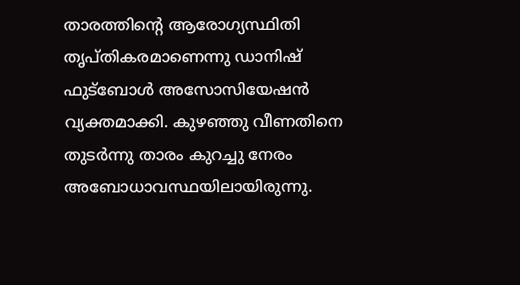താരത്തിന്റെ ആരോഗ്യസ്ഥിതി തൃപ്തികരമാണെന്നു ഡാനിഷ് ഫുട്ബോൾ അസോസിയേഷൻ വ്യക്തമാക്കി. കുഴഞ്ഞു വീണതിനെ തുടർന്നു താരം കുറച്ചു നേരം അബോധാവസ്ഥയിലായിരുന്നു.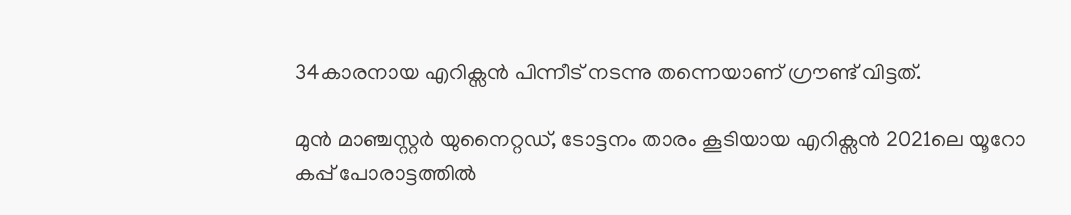34കാരനായ എറിക്സൻ പിന്നീട് നടന്നു തന്നെയാണ് ഗ്രൗണ്ട് വിട്ടത്.

മുൻ മാഞ്ചസ്റ്റർ യുനൈറ്റഡ്, ടോട്ടനം താരം കൂടിയായ എറിക്സൻ 2021ലെ യൂറോ കപ്പ് പോരാട്ടത്തിൽ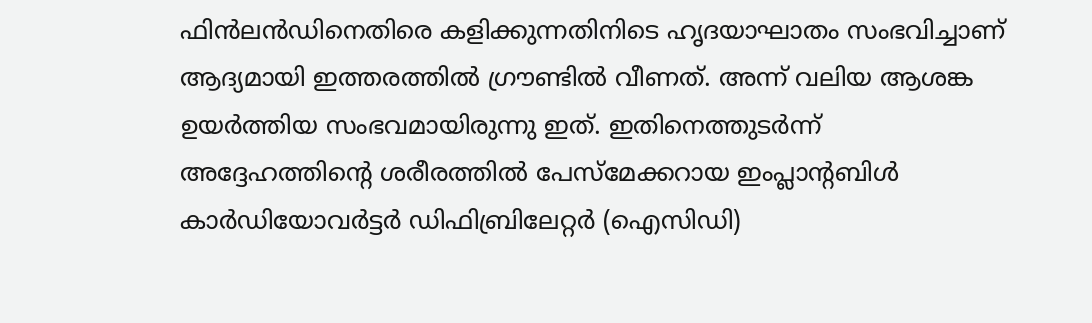ഫിൻലൻഡിനെതിരെ കളിക്കുന്നതിനിടെ ഹൃദയാഘാതം സംഭവിച്ചാണ് ആദ്യമായി ഇത്തരത്തിൽ ഗ്രൗണ്ടിൽ വീണത്. അന്ന് വലിയ ആശങ്ക ഉയർത്തിയ സംഭവമായിരുന്നു ഇത്. ഇതിനെത്തുടർന്ന് അദ്ദേഹത്തിന്റെ ശരീരത്തിൽ പേസ്മേക്കറായ ഇംപ്ലാന്റബിൾ കാർഡിയോവർട്ടർ ഡിഫിബ്രിലേറ്റർ (ഐസിഡി)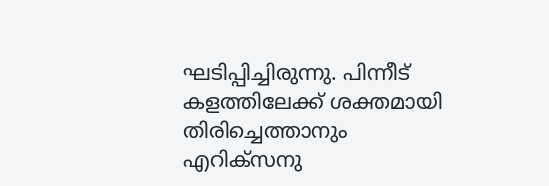ഘടിപ്പിച്ചിരുന്നു. പിന്നീട് കളത്തിലേക്ക് ശക്തമായി തിരിച്ചെത്താനും എറിക്സനു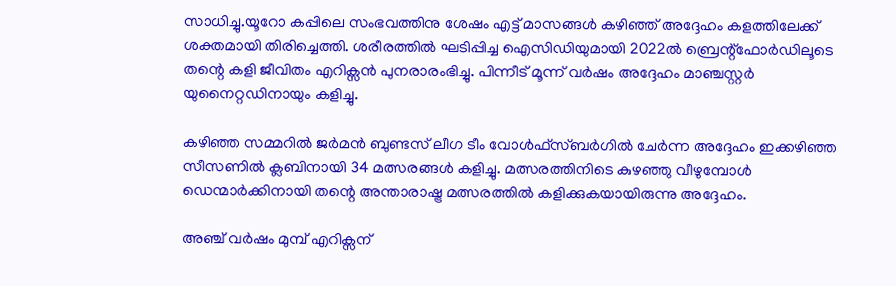സാധിച്ചു.യൂറോ കപ്പിലെ സംഭവത്തിനു ശേഷം എട്ട് മാസങ്ങൾ കഴിഞ്ഞ് അദ്ദേഹം കളത്തിലേക്ക് ശക്തമായി തിരിച്ചെത്തി. ശരീരത്തിൽ ഘടിപ്പിച്ച ഐസിഡിയുമായി 2022ൽ ബ്രെന്റ്ഫോർഡിലൂടെ തന്റെ കളി ജീവിതം എറിക്സൻ പുനരാരംഭിച്ചു. പിന്നീട് മൂന്ന് വർഷം അദ്ദേഹം മാഞ്ചസ്റ്റർ യുനൈറ്റഡിനായും കളിച്ചു.

കഴിഞ്ഞ സമ്മറിൽ ജർമൻ ബുണ്ടസ് ലീഗ ടീം വോൾഫ്സ്ബർഗിൽ ചേർന്ന അദ്ദേഹം ഇക്കഴിഞ്ഞ സീസണിൽ ക്ലബിനായി 34 മത്സരങ്ങൾ കളിച്ചു. മത്സരത്തിനിടെ കുഴഞ്ഞു വീഴുമ്പോൾ ഡെന്മാർക്കിനായി തന്റെ അന്താരാഷ്ട്ര മത്സരത്തിൽ കളിക്കുകയായിരുന്നു അദ്ദേഹം.

അഞ്ച് വർഷം മുമ്പ് എറിക്സന്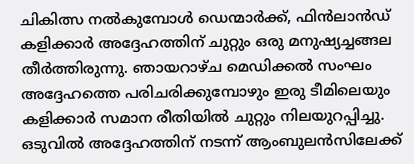ചികിത്സ നൽകുമ്പോൾ ഡെന്മാർക്ക്, ഫിൻലാൻഡ് കളിക്കാർ അദ്ദേഹത്തിന് ചുറ്റും ഒരു മനുഷ്യച്ചങ്ങല തീർത്തിരുന്നു. ഞായറാഴ്ച മെഡിക്കൽ സംഘം അദ്ദേഹത്തെ പരിചരിക്കുമ്പോഴും ഇരു ടീമിലെയും കളിക്കാർ സമാന രീതിയിൽ ചുറ്റും നിലയുറപ്പിച്ചു. ഒടുവിൽ അദ്ദേഹത്തിന് നടന്ന് ആംബുലൻസിലേക്ക്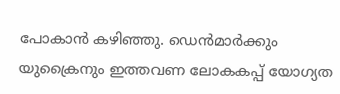പോകാൻ കഴിഞ്ഞു. ഡെൻമാർക്കും യുക്രൈനും ഇത്തവണ ലോകകപ്പ് യോഗ്യത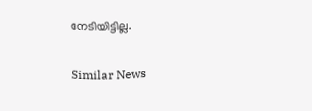നേടിയിട്ടില്ല.

Similar News